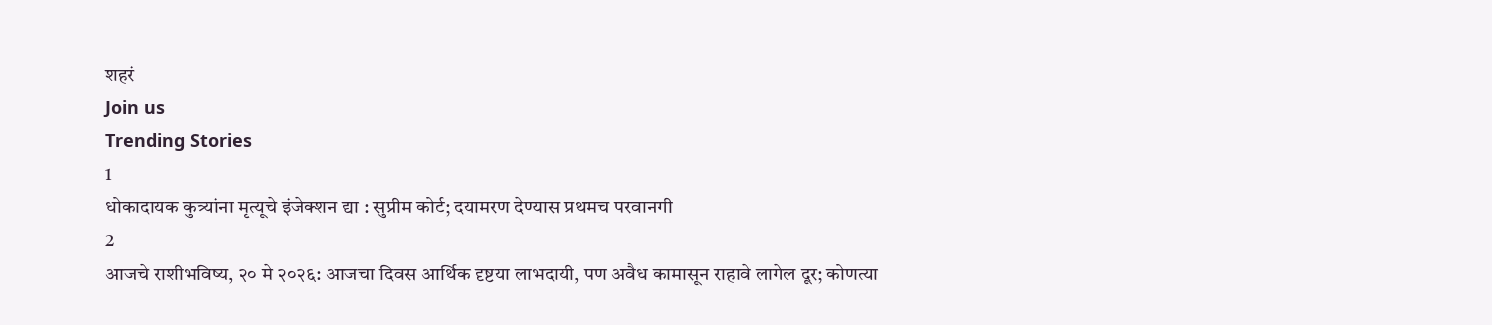शहरं
Join us
Trending Stories
1
धोकादायक कुत्र्यांना मृत्यूचे इंजेक्शन द्या : सुप्रीम कोर्ट; दयामरण देण्यास प्रथमच परवानगी
2
आजचे राशीभविष्य, २० मे २०२६: आजचा दिवस आर्थिक दृष्टया लाभदायी, पण अवैध कामासून राहावे लागेल दूर; कोणत्या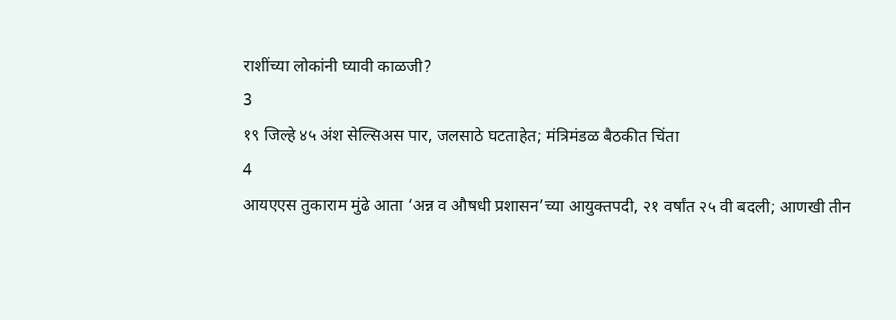राशींच्या लोकांनी घ्यावी काळजी?
3
१९ जिल्हे ४५ अंश सेल्सिअस पार, जलसाठे घटताहेत; मंत्रिमंडळ बैठकीत चिंता
4
आयएएस तुकाराम मुंढे आता ‘अन्न व औषधी प्रशासन’च्या आयुक्तपदी, २१ वर्षांत २५ वी बदली; आणखी तीन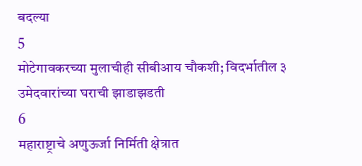बदल्या
5
मोटेगावकरच्या मुलाचीही सीबीआय चौकशी; विदर्भातील ३ उमेदवारांच्या घराची झाडाझडती
6
महाराष्ट्राचे अणुऊर्जा निर्मिती क्षेत्रात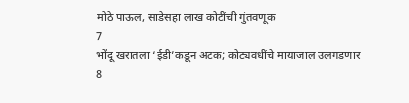मोठे पाऊल, साडेसहा लाख कोटींची गुंतवणूक
7
भोंदू खरातला ‘ईडी’कडून अटक; कोट्यवधींचे मायाजाल उलगडणार
8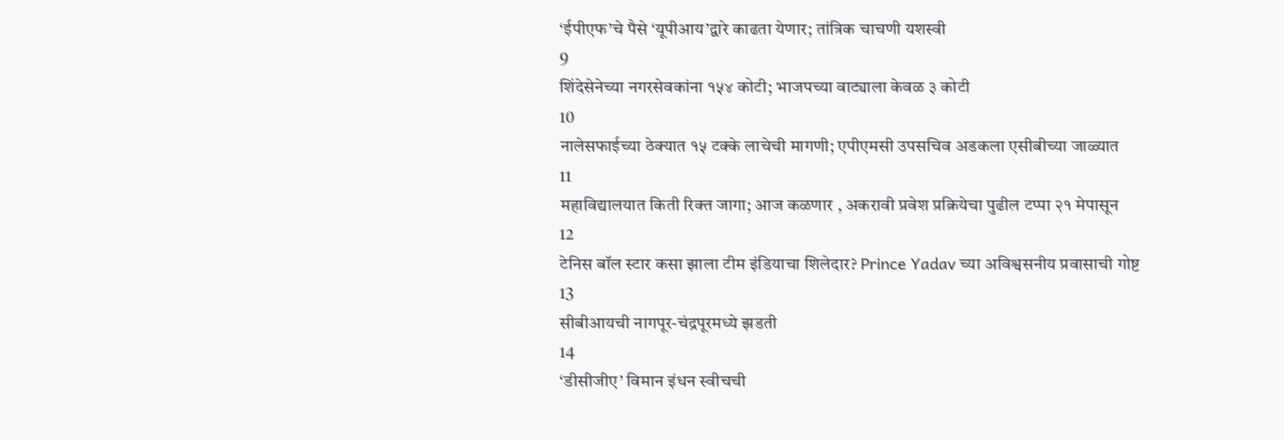‘ईपीएफ’चे पैसे ‘यूपीआय’द्वारे काढता येणार; तांत्रिक चाचणी यशस्वी
9
शिंदेसेनेच्या नगरसेवकांना १५४ कोटी; भाजपच्या वाट्याला केवळ ३ कोटी
10
नालेसफाईच्या ठेक्यात १५ टक्के लाचेची मागणी; एपीएमसी उपसचिव अडकला एसीबीच्या जाळ्यात
11
महाविद्यालयात किती रिक्त जागा; आज कळणार , अकरावी प्रवेश प्रक्रियेचा पुढील टप्पा २१ मेपासून
12
टेनिस बॉल स्टार कसा झाला टीम इंडियाचा शिलेदार? Prince Yadav च्या अविश्वसनीय प्रवासाची गोष्ट
13
सीबीआयची नागपूर-चंद्रपूरमध्ये झडती
14
‘डीसीजीए’ विमान इंधन स्वीचची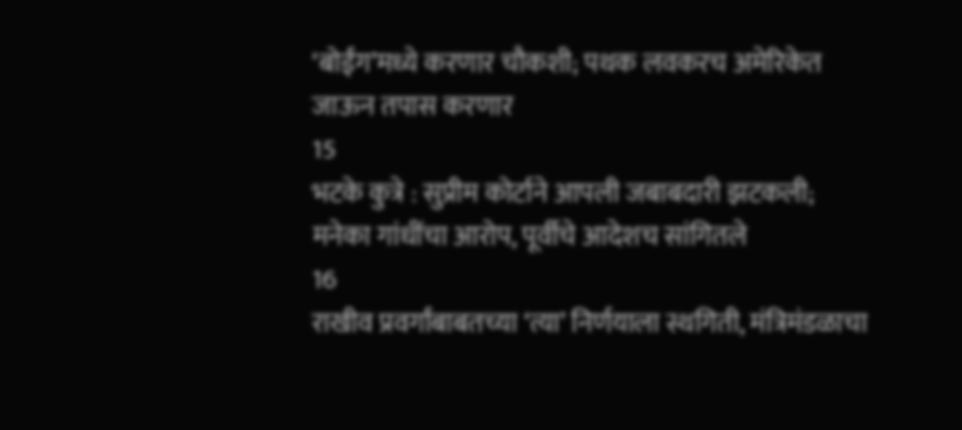‘बोईंग’मध्ये करणार चौकशी; पथक लवकरच अमेरिकेत जाऊन तपास करणार
15
भटके कुत्रे : सुप्रीम कोर्टाने आपली जबाबदारी झटकली; मनेका गांधींचा आरोप, पूर्वीचे आदेशच सांगितले
16
राखीव प्रवर्गांबाबतच्या ‘त्या’ निर्णयाला स्थगिती, मंत्रिमंडळाचा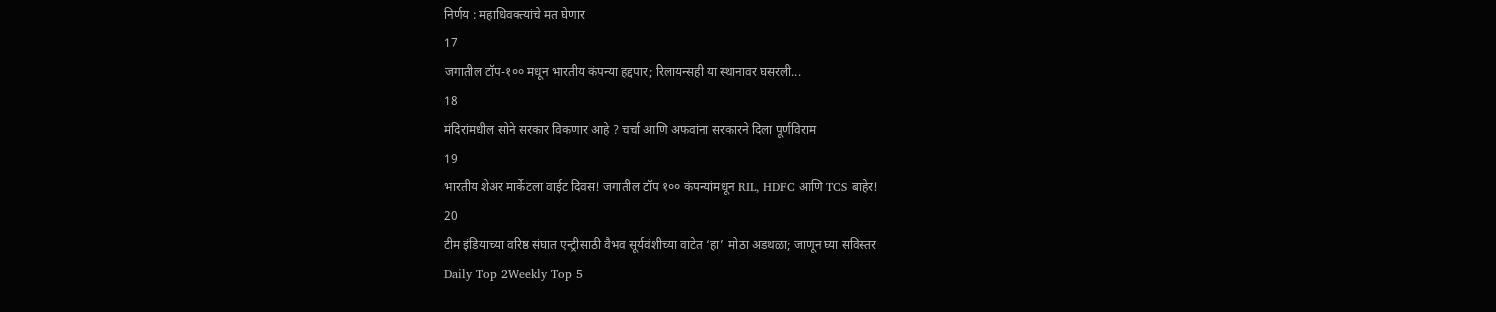निर्णय : महाधिवक्त्यांचे मत घेणार
17
जगातील टॉप-१०० मधून भारतीय कंपन्या हद्दपार; रिलायन्सही या स्थानावर घसरली...
18
मंदिरांमधील सोने सरकार विकणार आहे ? चर्चा आणि अफवांना सरकारने दिला पूर्णविराम
19
भारतीय शेअर मार्केटला वाईट दिवस! जगातील टॉप १०० कंपन्यांमधून RIL, HDFC आणि TCS बाहेर!
20
टीम इंडियाच्या वरिष्ठ संघात एन्ट्रीसाठी वैभव सूर्यवंशीच्या वाटेत ‘हा’ मोठा अडथळा; जाणून घ्या सविस्तर
Daily Top 2Weekly Top 5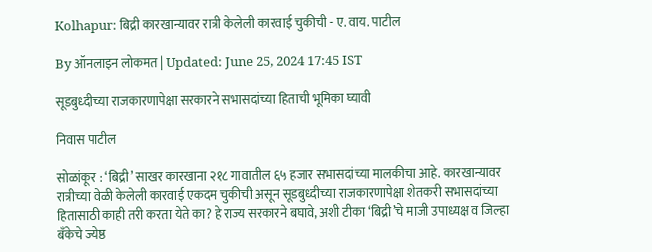Kolhapur: बिद्री कारखान्यावर रात्री केलेली कारवाई चुकीची - ए. वाय. पाटील

By ऑनलाइन लोकमत | Updated: June 25, 2024 17:45 IST

सूडबुध्दीच्या राजकारणापेक्षा सरकारने सभासदांच्या हिताची भूमिका घ्यावी

निवास पाटील

सोळांकूर : ‘बिद्री’ साखर कारखाना २१८ गावातील ६५ हजार सभासदांच्या मालकीचा आहे. कारखान्यावर रात्रीच्या वेळी केलेली कारवाई एकदम चुकीची असून सूडबुध्दीच्या राजकारणापेक्षा शेतकरी सभासदांच्या हितासाठी काही तरी करता येते का? हे राज्य सरकारने बघावे, अशी टीका ‘बिद्री’चे माजी उपाध्यक्ष व जिल्हा बँकेचे ज्येष्ठ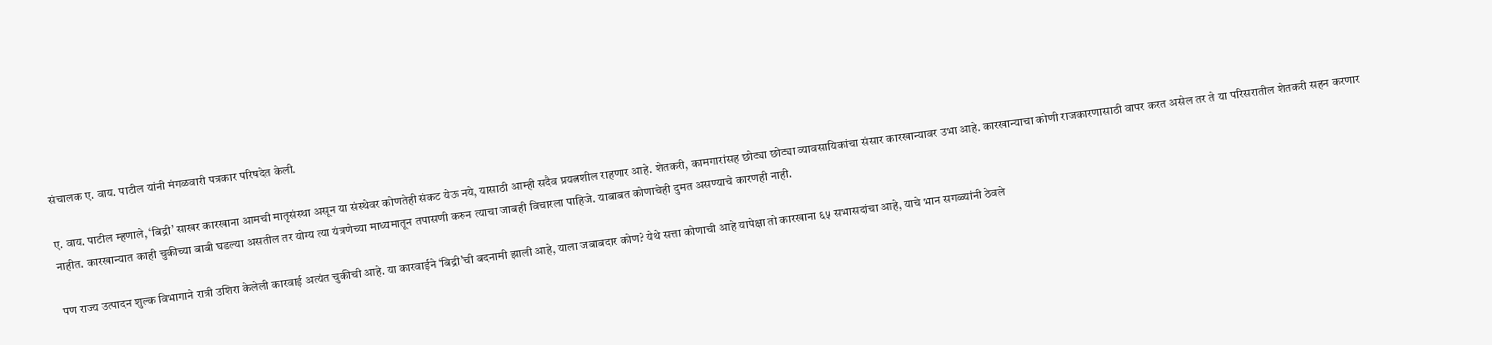संचालक ए. वाय. पाटील यांनी मंगळवारी पत्रकार परिषदेत केली.

ए. वाय. पाटील म्हणाले, ‘बिद्री’ साखर कारखाना आमची मातृसंस्था असून या संस्थेवर कोणतेही संकट येऊ नये, यासाठी आम्ही सदैव प्रयत्नशील राहणार आहे. शेतकरी, कामगारांसह छोट्या छोट्या व्यावसायिकांचा संसार कारखान्यावर उभा आहे. कारखान्याचा कोणी राजकारणासाठी वापर करत असेल तर ते या परिसरातील शेतकरी सहन करणार नाहीत. कारखान्यात काही चुकीच्या बाबी घडल्या असतील तर योग्य त्या यंत्रणेच्या माध्यमातून तपासणी करुन त्याचा जाबही विचारला पाहिजे. याबाबत कोणाचेही दुमत असण्याचे कारणही नाही.

पण राज्य उत्पादन शुल्क विभागाने रात्री उशिरा केलेली कारवाई अत्यंत चुकीची आहे. या कारवाईने ‘बिद्री’ची बदनामी झाली आहे, याला जबाबदार कोण? येथे सत्ता कोणाची आहे यापेक्षा तो कारखाना ६५ सभासदांचा आहे, याचे भान सगळ्यांनी ठेवले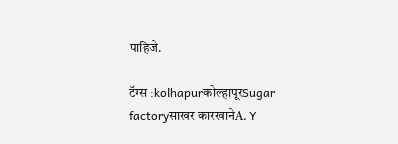पाहिजे.

टॅग्स :kolhapurकोल्हापूरSugar factoryसाखर कारखानेA. Y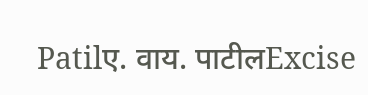Patilए. वाय. पाटीलExcise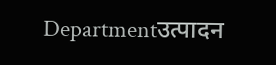Departmentउत्पादन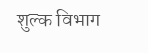शुल्क विभाग